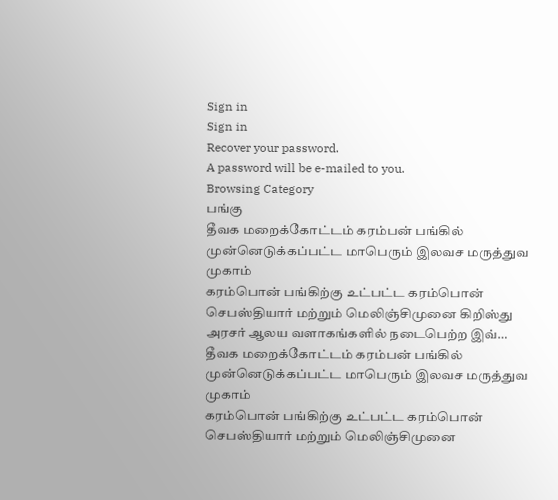Sign in
Sign in
Recover your password.
A password will be e-mailed to you.
Browsing Category
பங்கு
தீவக மறைக்கோட்டம் கரம்பன் பங்கில் முன்னெடுக்கப்பட்ட மாபெரும் இலவச மருத்துவ முகாம்
கரம்பொன் பங்கிற்கு உட்பட்ட கரம்பொன் செபஸ்தியார் மற்றும் மெலிஞ்சிமுனை கிறிஸ்து அரசர் ஆலய வளாகங்களில் நடைபெற்ற இவ்…
தீவக மறைக்கோட்டம் கரம்பன் பங்கில் முன்னெடுக்கப்பட்ட மாபெரும் இலவச மருத்துவ முகாம்
கரம்பொன் பங்கிற்கு உட்பட்ட கரம்பொன் செபஸ்தியார் மற்றும் மெலிஞ்சிமுனை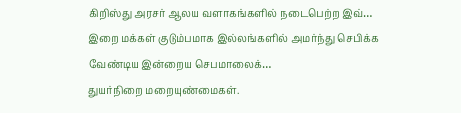கிறிஸ்து அரசர் ஆலய வளாகங்களில் நடைபெற்ற இவ்…
இறை மக்கள் குடும்பமாக இல்லங்களில் அமர்ந்து செபிக்க வேண்டிய இன்றைய செபமாலைக்…
துயர்நிறை மறையுண்மைகள்.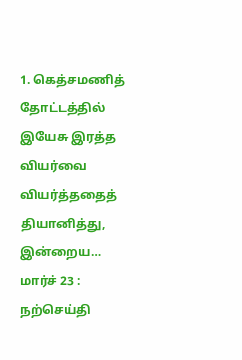1. கெத்சமணித் தோட்டத்தில் இயேசு இரத்த வியர்வை வியர்த்ததைத் தியானித்து,
இன்றைய…
மார்ச் 23 : நற்செய்தி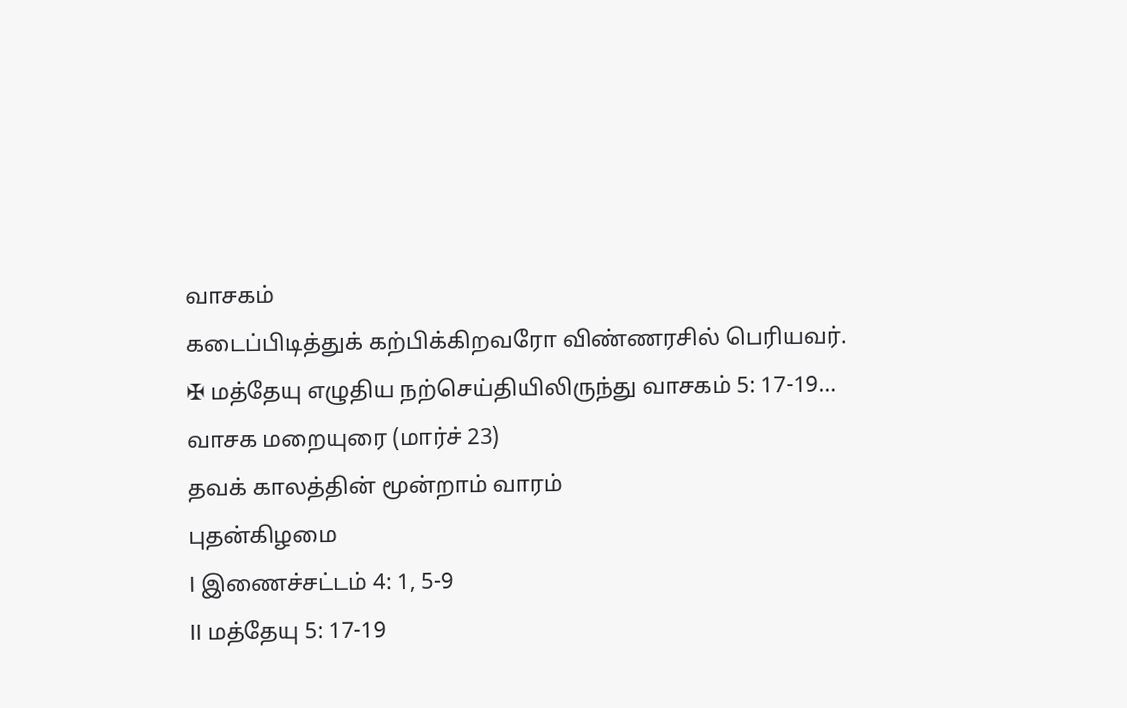வாசகம்
கடைப்பிடித்துக் கற்பிக்கிறவரோ விண்ணரசில் பெரியவர்.
✠ மத்தேயு எழுதிய நற்செய்தியிலிருந்து வாசகம் 5: 17-19…
வாசக மறையுரை (மார்ச் 23)
தவக் காலத்தின் மூன்றாம் வாரம்
புதன்கிழமை
I இணைச்சட்டம் 4: 1, 5-9
II மத்தேயு 5: 17-19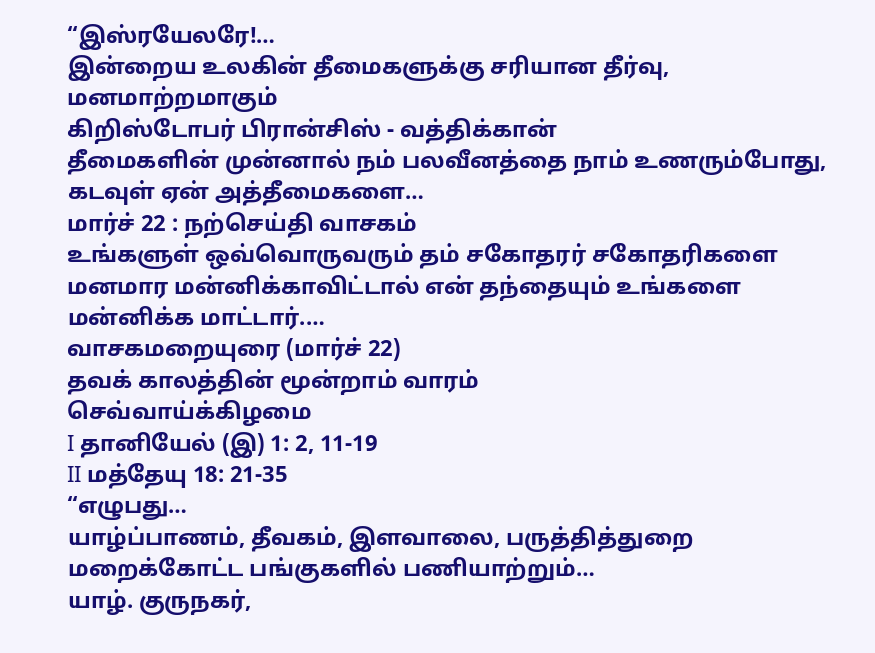“இஸ்ரயேலரே!…
இன்றைய உலகின் தீமைகளுக்கு சரியான தீர்வு, மனமாற்றமாகும்
கிறிஸ்டோபர் பிரான்சிஸ் - வத்திக்கான்
தீமைகளின் முன்னால் நம் பலவீனத்தை நாம் உணரும்போது, கடவுள் ஏன் அத்தீமைகளை…
மார்ச் 22 : நற்செய்தி வாசகம்
உங்களுள் ஒவ்வொருவரும் தம் சகோதரர் சகோதரிகளை மனமார மன்னிக்காவிட்டால் என் தந்தையும் உங்களை மன்னிக்க மாட்டார்.…
வாசகமறையுரை (மார்ச் 22)
தவக் காலத்தின் மூன்றாம் வாரம்
செவ்வாய்க்கிழமை
I தானியேல் (இ) 1: 2, 11-19
II மத்தேயு 18: 21-35
“எழுபது…
யாழ்ப்பாணம், தீவகம், இளவாலை, பருத்தித்துறை மறைக்கோட்ட பங்குகளில் பணியாற்றும்…
யாழ். குருநகர்,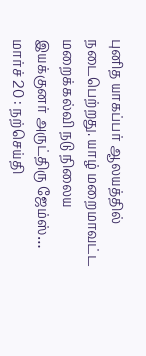புனித யாகப்பர் ஆலயத்தில் நடைபெற்றது. யாழ் மறைமாவட்ட மறைக்கல்வி நடு நிலைய இயக்குனர் அருட்திரு ஜேம்ஸ்…
மார்ச் 20 : நற்செய்தி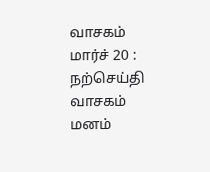வாசகம்
மார்ச் 20 : நற்செய்தி வாசகம்
மனம்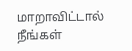மாறாவிட்டால் நீங்கள்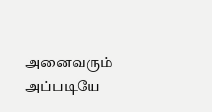அனைவரும் அப்படியே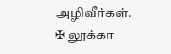அழிவீர்கள்.
✠ லூக்கா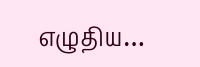எழுதிய…